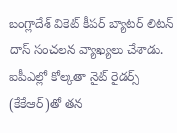బంగ్లాదేశ్ వికెట్ కీపర్ బ్యాటర్ లిటన్ దాస్ సంచలన వ్యాఖ్యలు చేశాడు. ఐపీఎల్లో కోల్కతా నైట్ రైడర్స్ (కేకేఆర్)తో తన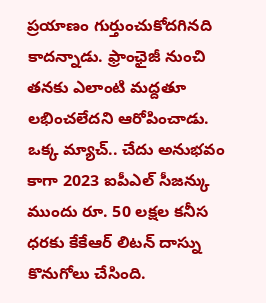ప్రయాణం గుర్తుంచుకోదగినది కాదన్నాడు. ఫ్రాంఛైజీ నుంచి తనకు ఎలాంటి మద్దతూ లభించలేదని ఆరోపించాడు.
ఒక్క మ్యాచ్.. చేదు అనుభవం
కాగా 2023 ఐపీఎల్ సీజన్కు ముందు రూ. 50 లక్షల కనీస ధరకు కేకేఆర్ లిటన్ దాస్ను కొనుగోలు చేసింది.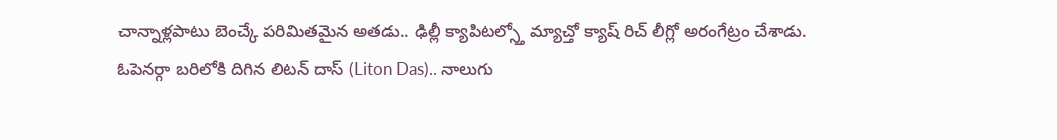చాన్నాళ్లపాటు బెంచ్కే పరిమితమైన అతడు.. ఢిల్లీ క్యాపిటల్స్తో మ్యాచ్తో క్యాష్ రిచ్ లీగ్లో అరంగేట్రం చేశాడు.
ఓపెనర్గా బరిలోకి దిగిన లిటన్ దాస్ (Liton Das).. నాలుగు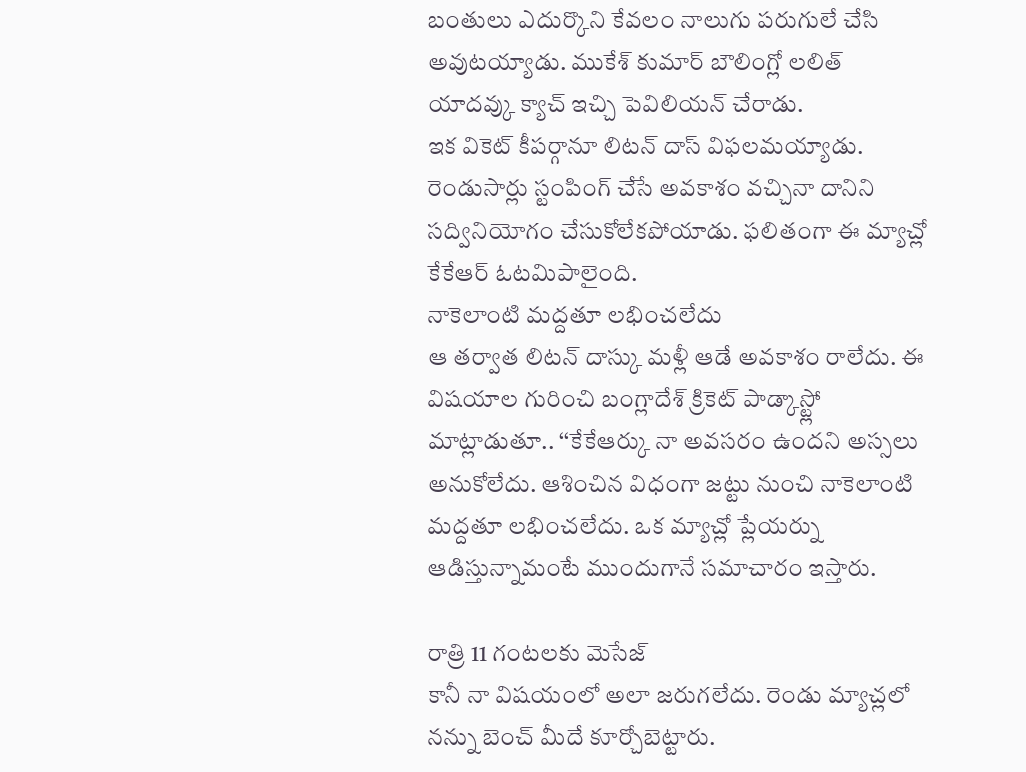బంతులు ఎదుర్కొని కేవలం నాలుగు పరుగులే చేసి అవుటయ్యాడు. ముకేశ్ కుమార్ బౌలింగ్లో లలిత్ యాదవ్కు క్యాచ్ ఇచ్చి పెవిలియన్ చేరాడు.
ఇక వికెట్ కీపర్గానూ లిటన్ దాస్ విఫలమయ్యాడు. రెండుసార్లు స్టంపింగ్ చేసే అవకాశం వచ్చినా దానిని సద్వినియోగం చేసుకోలేకపోయాడు. ఫలితంగా ఈ మ్యాచ్లో కేకేఆర్ ఓటమిపాలైంది.
నాకెలాంటి మద్దతూ లభించలేదు
ఆ తర్వాత లిటన్ దాస్కు మళ్లీ ఆడే అవకాశం రాలేదు. ఈ విషయాల గురించి బంగ్లాదేశ్ క్రికెట్ పాడ్కాస్ట్లో మాట్లాడుతూ.. ‘‘కేకేఆర్కు నా అవసరం ఉందని అస్సలు అనుకోలేదు. ఆశించిన విధంగా జట్టు నుంచి నాకెలాంటి మద్దతూ లభించలేదు. ఒక మ్యాచ్లో ప్లేయర్ను ఆడిస్తున్నామంటే ముందుగానే సమాచారం ఇస్తారు.

రాత్రి 11 గంటలకు మెసేజ్
కానీ నా విషయంలో అలా జరుగలేదు. రెండు మ్యాచ్లలో నన్ను బెంచ్ మీదే కూర్చోబెట్టారు.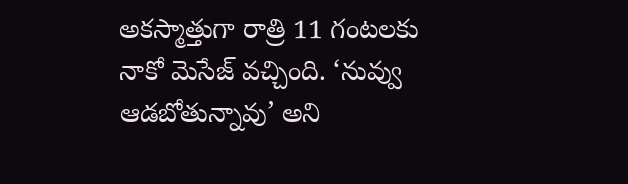అకస్మాత్తుగా రాత్రి 11 గంటలకు నాకో మెసేజ్ వచ్చింది. ‘నువ్వు ఆడబోతున్నావు’ అని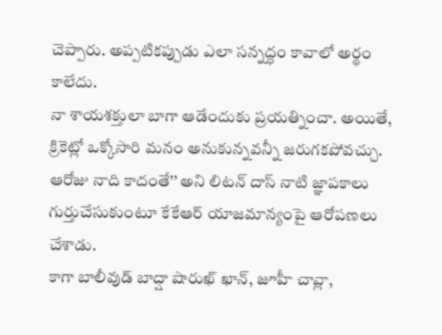చెప్పారు. అప్పటికప్పుడు ఎలా సన్నద్ధం కావాలో అర్థం కాలేదు.
నా శాయశక్తులా బాగా ఆడేందుకు ప్రయత్నించా. అయితే, క్రికెట్లో ఒక్కోసారి మనం అనుకున్నవన్నీ జరుగకపోవచ్చు. ఆరోజు నాది కాదంతే’’ అని లిటన్ దాస్ నాటి జ్ఞాపకాలు గుర్తుచేసుకుంటూ కేకేఆర్ యాజమాన్యంపై ఆరోపణలు చేశాడు.
కాగా బాలీవుడ్ బాద్షా షారుఖ్ ఖాన్, జూహీ చావ్లా,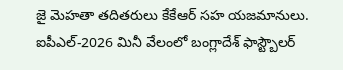జై మెహతా తదితరులు కేకేఆర్ సహ యజమానులు. ఐపీఎల్-2026 మినీ వేలంలో బంగ్లాదేశ్ ఫాస్ట్బౌలర్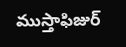ముస్తాఫిజుర్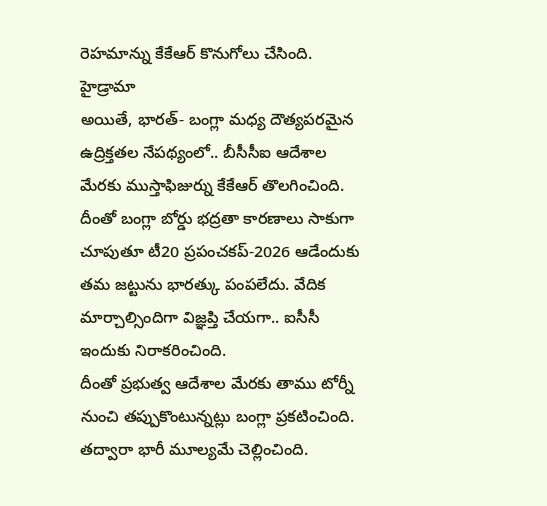రెహమాన్ను కేకేఆర్ కొనుగోలు చేసింది.
హైడ్రామా
అయితే, భారత్- బంగ్లా మధ్య దౌత్యపరమైన ఉద్రిక్తతల నేపథ్యంలో.. బీసీసీఐ ఆదేశాల మేరకు ముస్తాఫిజుర్ను కేకేఆర్ తొలగించింది. దీంతో బంగ్లా బోర్డు భద్రతా కారణాలు సాకుగా చూపుతూ టీ20 ప్రపంచకప్-2026 ఆడేందుకు తమ జట్టును భారత్కు పంపలేదు. వేదిక మార్చాల్సిందిగా విజ్ఞప్తి చేయగా.. ఐసీసీ ఇందుకు నిరాకరించింది.
దీంతో ప్రభుత్వ ఆదేశాల మేరకు తాము టోర్నీ నుంచి తప్పుకొంటున్నట్లు బంగ్లా ప్రకటించింది. తద్వారా భారీ మూల్యమే చెల్లించింది.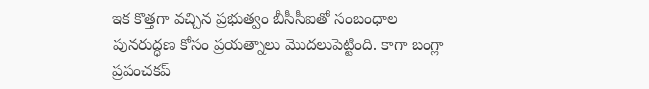ఇక కొత్తగా వచ్చిన ప్రభుత్వం బీసీసీఐతో సంబంధాల పునరుద్ధణ కోసం ప్రయత్నాలు మొదలుపెట్టింది. కాగా బంగ్లా ప్రపంచకప్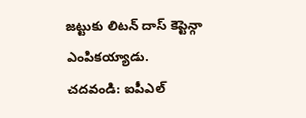జట్టుకు లిటన్ దాస్ కెప్టెన్గా ఎంపికయ్యాడు.
చదవండి: ఐపీఎల్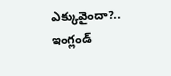ఎక్కువైందా?.. ఇంగ్లండ్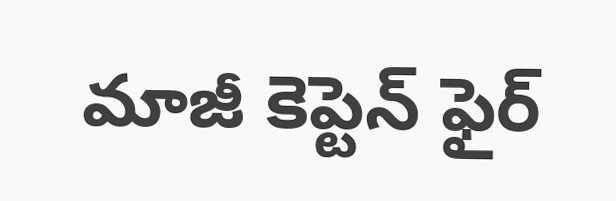మాజీ కెప్టెన్ ఫైర్